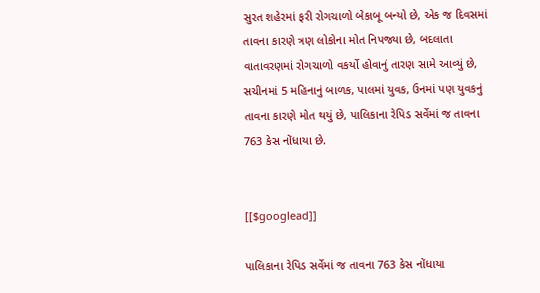સુરત શહેરમાં ફરી રોગચાળો બેકાબૂ બન્યો છે, એક જ દિવસમાં તાવના કારણે ત્રણ લોકોના મોત નિપજ્યા છે, બદલાતા વાતાવરણમાં રોગચાળો વકર્યો હોવાનું તારણ સામે આવ્યું છે, સચીનમાં 5 મહિનાનું બાળક, પાલમાં યુવક, ઉનમાં પણ યુવકનું તાવના કારણે મોત થયું છે, પાલિકાના રેપિડ સર્વેમાં જ તાવના 763 કેસ નોંધાયા છે.


[[$googlead]]

પાલિકાના રેપિડ સર્વેમાં જ તાવના 763 કેસ નોંધાયા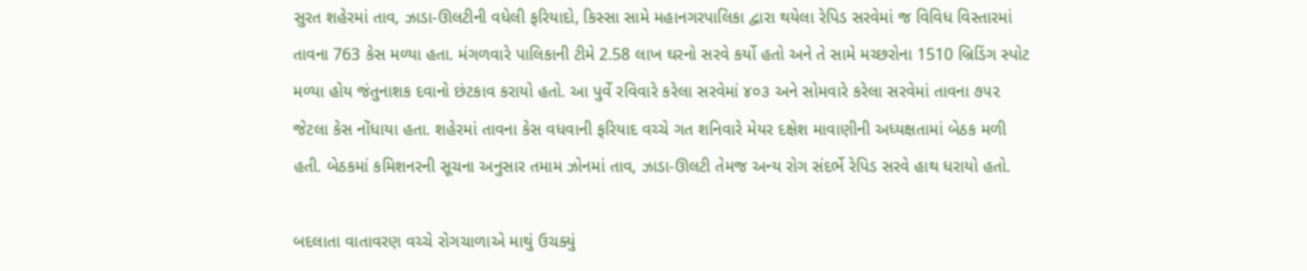સુરત શહેરમાં તાવ, ઝાડા-ઊલટીની વધેલી ફરિયાદો, કિસ્સા સામે મહાનગરપાલિકા દ્વારા થયેલા રેપિડ સરવેમાં જ વિવિધ વિસ્તારમાં તાવના 763 કેસ મળ્યા હતા. મંગળવારે પાલિકાની ટીમે 2.58 લાખ ઘરનો સરવે કર્યો હતો અને તે સામે મચ્છરોના 1510 બ્રિડિંગ સ્પોટ મળ્યા હોય જંતુનાશક દવાનો છંટકાવ કરાયો હતો. આ પુર્વે રવિવારે કરેલા સરવેમાં ૪૦૩ અને સોમવારે કરેલા સરવેમાં તાવના ૭૫૨ જેટલા કેસ નોંધાયા હતા. શહેરમાં તાવના કેસ વધવાની ફરિયાદ વચ્ચે ગત શનિવારે મેયર દક્ષેશ માવાણીની અધ્યક્ષતામાં બેઠક મળી હતી. બેઠકમાં કમિશનરની સૂચના અનુસાર તમામ ઝોનમાં તાવ, ઝાડા-ઊલટી તેમજ અન્ય રોગ સંદર્ભે રેપિડ સરવે હાથ ધરાયો હતો.

બદલાતા વાતાવરણ વચ્ચે રોગચાળાએ માથું ઉચક્યું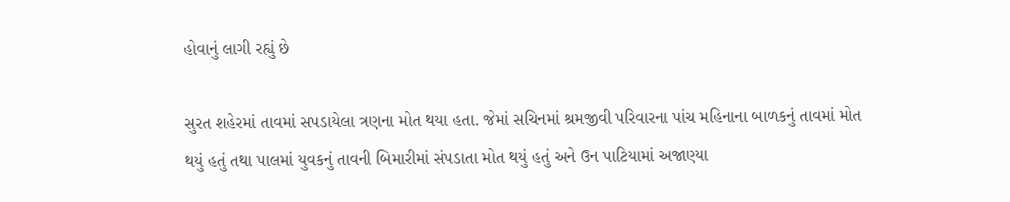હોવાનું લાગી રહ્યું છે

સુરત શહેરમાં તાવમાં સપડાયેલા ત્રણના મોત થયા હતા. જેમાં સચિનમાં શ્રમજીવી પરિવારના પાંચ મહિનાના બાળકનું તાવમાં મોત થયું હતું તથા પાલમાં યુવકનું તાવની બિમારીમાં સંપડાતા મોત થયું હતું અને ઉન પાટિયામાં અજાણ્યા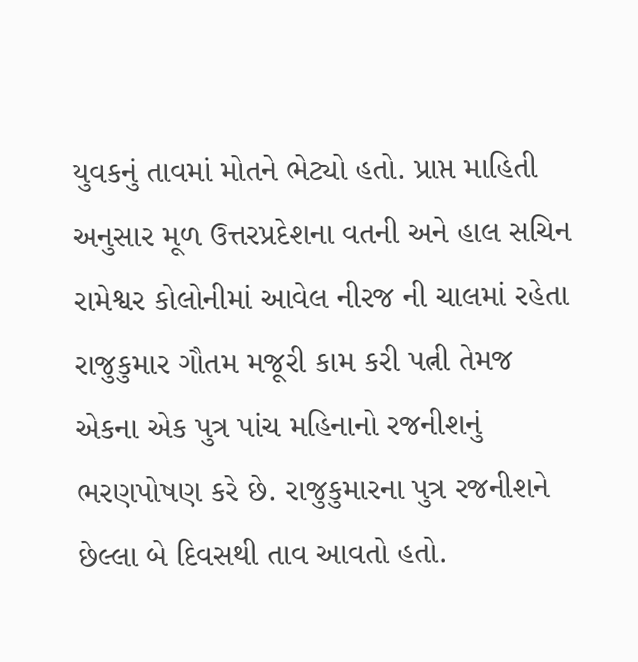યુવકનું તાવમાં મોતને ભેટ્યો હતો. પ્રાપ્ત માહિતી અનુસાર મૂળ ઉત્તરપ્રદેશના વતની અને હાલ સચિન રામેશ્વર કોલોનીમાં આવેલ નીરજ ની ચાલમાં રહેતા રાજુકુમાર ગૌતમ મજૂરી કામ કરી પત્ની તેમજ એકના એક પુત્ર પાંચ મહિનાનો રજનીશનું ભરણપોષણ કરે છે. રાજુકુમારના પુત્ર રજનીશને છેલ્લા બે દિવસથી તાવ આવતો હતો.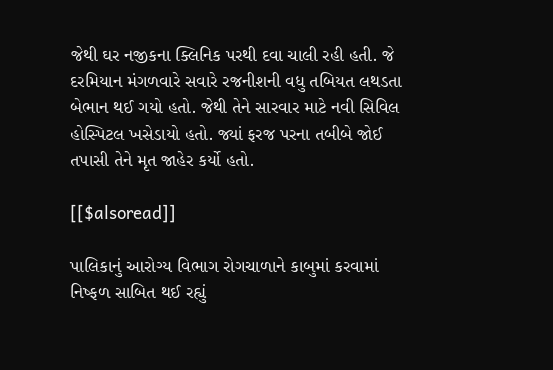જેથી ઘર નજીકના ક્લિનિક પરથી દવા ચાલી રહી હતી. જે દરમિયાન મંગળવારે સવારે રજનીશની વધુ તબિયત લથડતા બેભાન થઈ ગયો હતો. જેથી તેને સારવાર માટે નવી સિવિલ હોસ્પિટલ ખસેડાયો હતો. જ્યાં ફરજ પરના તબીબે જોઈ તપાસી તેને મૃત જાહેર કર્યો હતો.

[[$alsoread]]

પાલિકાનું આરોગ્ય વિભાગ રોગચાળાને કાબુમાં કરવામાં નિષ્ફળ સાબિત થઈ રહ્યું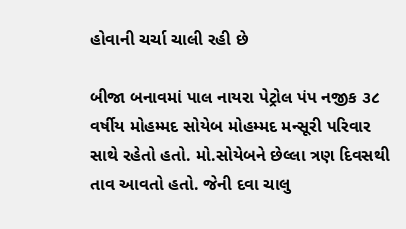હોવાની ચર્ચા ચાલી રહી છે

બીજા બનાવમાં પાલ નાયરા પેટ્રોલ પંપ નજીક ૩૮ વર્ષીય મોહમ્મદ સોયેબ મોહમ્મદ મન્સૂરી પરિવાર સાથે રહેતો હતો. મો.સોયેબને છેલ્લા ત્રણ દિવસથી તાવ આવતો હતો. જેની દવા ચાલુ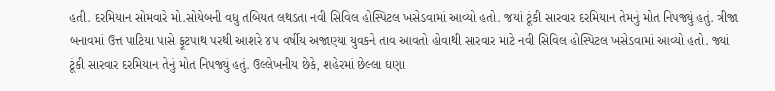હતી. દરમિયાન સોમવારે મો.સોયેબની વધુ તબિયત લથડતા નવી સિવિલ હોસ્પિટલ ખસેડવામાં આવ્યો હતો. જયાં ટૂંકી સારવાર દરમિયાન તેમનું મોત નિપજ્યું હતું. ત્રીજા બનાવમાં ઉત્ત પાટિયા પાસે ફૂટપાથ પરથી આશરે ૪૫ વર્ષીય અજાણ્યા યુવકને તાવ આવતો હોવાથી સારવાર માટે નવી સિવિલ હોસ્પિટલ ખસેડવામાં આવ્યો હતો. જ્યાં ટૂંકી સારવાર દરમિયાન તેનું મોત નિપજ્યું હતું. ઉલ્લેખનીય છેકે, શહેરમાં છેલ્લા ઘણા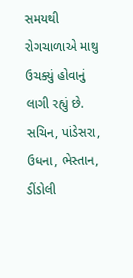સમયથી રોગચાળાએ માથુ ઉચક્યું હોવાનું લાગી રહ્યું છે. સચિન, પાંડેસરા, ઉધના, ભેસ્તાન, ડીંડોલી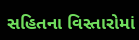સહિતના વિસ્તારોમાં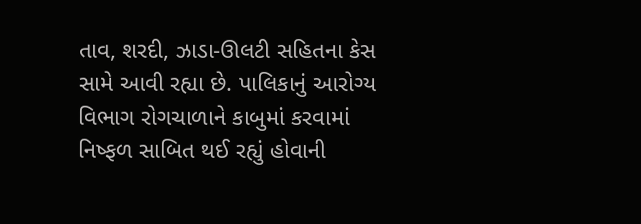તાવ, શરદી, ઝાડા-ઊલટી સહિતના કેસ સામે આવી રહ્યા છે. પાલિકાનું આરોગ્ય વિભાગ રોગચાળાને કાબુમાં કરવામાં નિષ્ફળ સાબિત થઈ રહ્યું હોવાની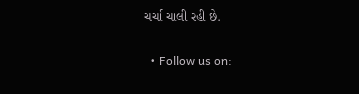ચર્ચા ચાલી રહી છે.

  • Follow us on: